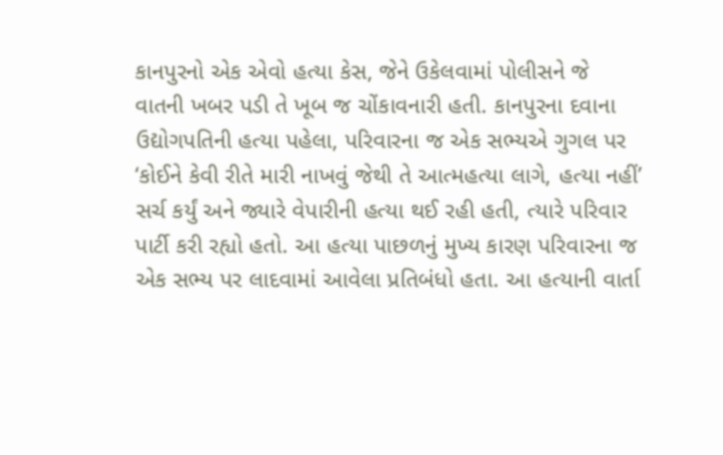કાનપુરનો એક એવો હત્યા કેસ, જેને ઉકેલવામાં પોલીસને જે વાતની ખબર પડી તે ખૂબ જ ચોંકાવનારી હતી. કાનપુરના દવાના ઉદ્યોગપતિની હત્યા પહેલા, પરિવારના જ એક સભ્યએ ગુગલ પર ‘કોઈને કેવી રીતે મારી નાખવું જેથી તે આત્મહત્યા લાગે, હત્યા નહીં’ સર્ચ કર્યું અને જ્યારે વેપારીની હત્યા થઈ રહી હતી, ત્યારે પરિવાર પાર્ટી કરી રહ્યો હતો. આ હત્યા પાછળનું મુખ્ય કારણ પરિવારના જ એક સભ્ય પર લાદવામાં આવેલા પ્રતિબંધો હતા. આ હત્યાની વાર્તા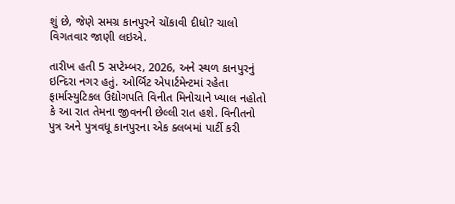શું છે, જેણે સમગ્ર કાનપુરને ચોંકાવી દીધો? ચાલો વિગતવાર જાણી લઇએ.

તારીખ હતી 5 સપ્ટેમ્બર, 2026, અને સ્થળ કાનપુરનું ઇન્દિરા નગર હતું. ઓર્બિટ એપાર્ટમેન્ટમાં રહેતા ફાર્માસ્યુટિકલ ઉદ્યોગપતિ વિનીત મિનોચાને ખ્યાલ નહોતો કે આ રાત તેમના જીવનની છેલ્લી રાત હશે. વિનીતનો પુત્ર અને પુત્રવધૂ કાનપુરના એક ક્લબમાં પાર્ટી કરી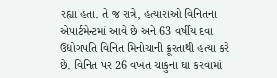રહ્યા હતા. તે જ રાત્રે, હત્યારાઓ વિનિતના એપાર્ટમેન્ટમાં આવે છે અને 63 વર્ષીય દવા ઉદ્યોગપતિ વિનિત મિનોચાની ક્રૂરતાથી હત્યા કરે છે. વિનિત પર 26 વખત ચાકુના ઘા કરવામાં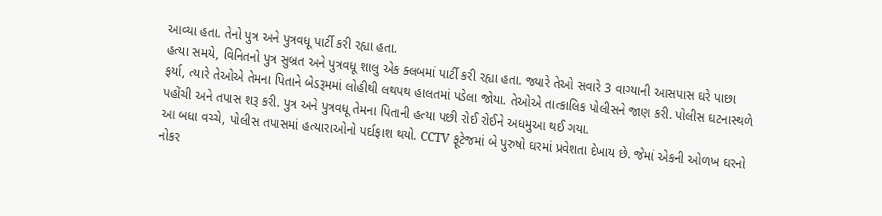આવ્યા હતા. તેનો પુત્ર અને પુત્રવધૂ પાર્ટી કરી રહ્યા હતા.
હત્યા સમયે, વિનિતનો પુત્ર સુબ્રત અને પુત્રવધૂ શાલુ એક ક્લબમાં પાર્ટી કરી રહ્યા હતા. જ્યારે તેઓ સવારે 3 વાગ્યાની આસપાસ ઘરે પાછા ફર્યા, ત્યારે તેઓએ તેમના પિતાને બેડરૂમમાં લોહીથી લથપથ હાલતમાં પડેલા જોયા. તેઓએ તાત્કાલિક પોલીસને જાણ કરી. પોલીસ ઘટનાસ્થળે પહોંચી અને તપાસ શરૂ કરી. પુત્ર અને પુત્રવધૂ તેમના પિતાની હત્યા પછી રોઈ રોઈને અધમુઆ થઈ ગયા.
આ બધા વચ્ચે, પોલીસ તપાસમાં હત્યારાઓનો પર્દાફાશ થયો. CCTV ફૂટેજમાં બે પુરુષો ઘરમાં પ્રવેશતા દેખાય છે. જેમાં એકની ઓળખ ઘરનો નોકર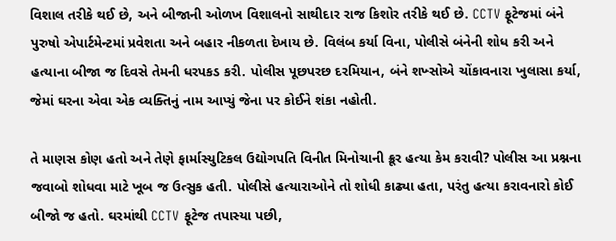વિશાલ તરીકે થઈ છે, અને બીજાની ઓળખ વિશાલનો સાથીદાર રાજ કિશોર તરીકે થઈ છે. CCTV ફૂટેજમાં બંને પુરુષો એપાર્ટમેન્ટમાં પ્રવેશતા અને બહાર નીકળતા દેખાય છે. વિલંબ કર્યા વિના, પોલીસે બંનેની શોધ કરી અને હત્યાના બીજા જ દિવસે તેમની ધરપકડ કરી. પોલીસ પૂછપરછ દરમિયાન, બંને શખ્સોએ ચોંકાવનારા ખુલાસા કર્યા, જેમાં ઘરના એવા એક વ્યક્તિનું નામ આપ્યું જેના પર કોઈને શંકા નહોતી.

તે માણસ કોણ હતો અને તેણે ફાર્માસ્યુટિકલ ઉદ્યોગપતિ વિનીત મિનોચાની ક્રૂર હત્યા કેમ કરાવી? પોલીસ આ પ્રશ્નના જવાબો શોધવા માટે ખૂબ જ ઉત્સુક હતી. પોલીસે હત્યારાઓને તો શોધી કાઢ્યા હતા, પરંતુ હત્યા કરાવનારો કોઈ બીજો જ હતો. ઘરમાંથી CCTV ફૂટેજ તપાસ્યા પછી,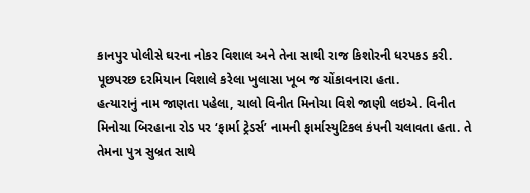કાનપુર પોલીસે ઘરના નોકર વિશાલ અને તેના સાથી રાજ કિશોરની ધરપકડ કરી. પૂછપરછ દરમિયાન વિશાલે કરેલા ખુલાસા ખૂબ જ ચોંકાવનારા હતા.
હત્યારાનું નામ જાણતા પહેલા, ચાલો વિનીત મિનોચા વિશે જાણી લઇએ. વિનીત મિનોચા બિરહાના રોડ પર ‘ફાર્મા ટ્રેડર્સ’ નામની ફાર્માસ્યુટિકલ કંપની ચલાવતા હતા. તે તેમના પુત્ર સુબ્રત સાથે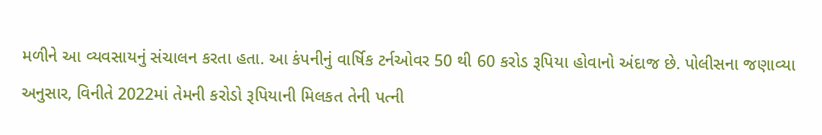મળીને આ વ્યવસાયનું સંચાલન કરતા હતા. આ કંપનીનું વાર્ષિક ટર્નઓવર 50 થી 60 કરોડ રૂપિયા હોવાનો અંદાજ છે. પોલીસના જણાવ્યા અનુસાર, વિનીતે 2022માં તેમની કરોડો રૂપિયાની મિલકત તેની પત્ની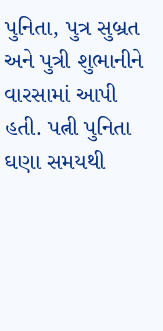પુનિતા, પુત્ર સુબ્રત અને પુત્રી શુભાનીને વારસામાં આપી હતી. પત્ની પુનિતા ઘણા સમયથી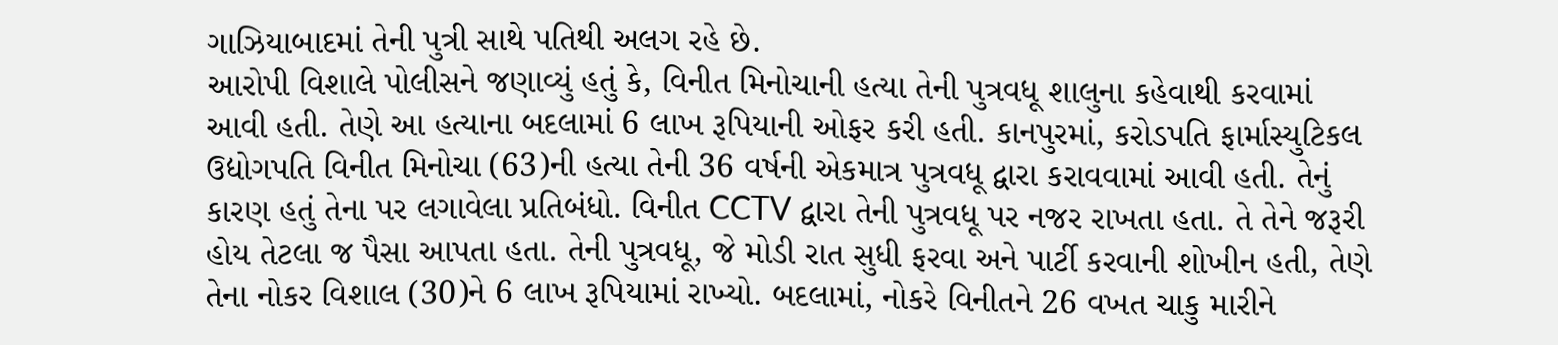ગાઝિયાબાદમાં તેની પુત્રી સાથે પતિથી અલગ રહે છે.
આરોપી વિશાલે પોલીસને જણાવ્યું હતું કે, વિનીત મિનોચાની હત્યા તેની પુત્રવધૂ શાલુના કહેવાથી કરવામાં આવી હતી. તેણે આ હત્યાના બદલામાં 6 લાખ રૂપિયાની ઓફર કરી હતી. કાનપુરમાં, કરોડપતિ ફાર્માસ્યુટિકલ ઉદ્યોગપતિ વિનીત મિનોચા (63)ની હત્યા તેની 36 વર્ષની એકમાત્ર પુત્રવધૂ દ્વારા કરાવવામાં આવી હતી. તેનું કારણ હતું તેના પર લગાવેલા પ્રતિબંધો. વિનીત CCTV દ્વારા તેની પુત્રવધૂ પર નજર રાખતા હતા. તે તેને જરૂરી હોય તેટલા જ પૈસા આપતા હતા. તેની પુત્રવધૂ, જે મોડી રાત સુધી ફરવા અને પાર્ટી કરવાની શોખીન હતી, તેણે તેના નોકર વિશાલ (30)ને 6 લાખ રૂપિયામાં રાખ્યો. બદલામાં, નોકરે વિનીતને 26 વખત ચાકુ મારીને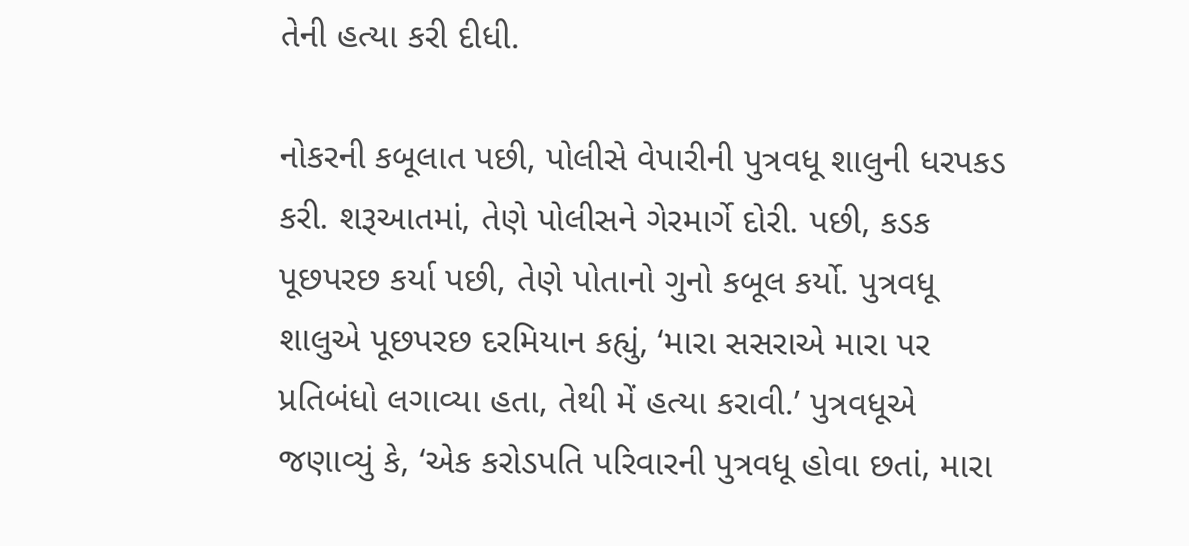તેની હત્યા કરી દીધી.

નોકરની કબૂલાત પછી, પોલીસે વેપારીની પુત્રવધૂ શાલુની ધરપકડ કરી. શરૂઆતમાં, તેણે પોલીસને ગેરમાર્ગે દોરી. પછી, કડક પૂછપરછ કર્યા પછી, તેણે પોતાનો ગુનો કબૂલ કર્યો. પુત્રવધૂ શાલુએ પૂછપરછ દરમિયાન કહ્યું, ‘મારા સસરાએ મારા પર પ્રતિબંધો લગાવ્યા હતા, તેથી મેં હત્યા કરાવી.’ પુત્રવધૂએ જણાવ્યું કે, ‘એક કરોડપતિ પરિવારની પુત્રવધૂ હોવા છતાં, મારા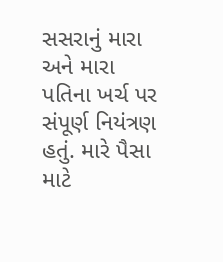સસરાનું મારા અને મારા પતિના ખર્ચ પર સંપૂર્ણ નિયંત્રણ હતું. મારે પૈસા માટે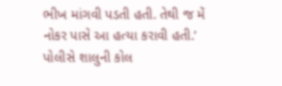ભીખ માંગવી પડતી હતી. તેથી જ મેં નોકર પાસે આ હત્યા કરાવી હતી.’
પોલીસે શાલુની કોલ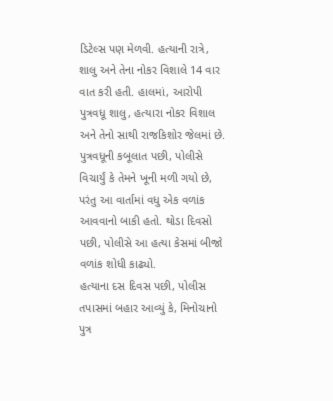ડિટેલ્સ પણ મેળવી. હત્યાની રાત્રે, શાલુ અને તેના નોકર વિશાલે 14 વાર વાત કરી હતી. હાલમાં, આરોપી પુત્રવધૂ શાલુ, હત્યારા નોકર વિશાલ અને તેનો સાથી રાજકિશોર જેલમાં છે. પુત્રવધૂની કબૂલાત પછી, પોલીસે વિચાર્યું કે તેમને ખૂની મળી ગયો છે, પરંતુ આ વાર્તામાં વધુ એક વળાંક આવવાનો બાકી હતો. થોડા દિવસો પછી, પોલીસે આ હત્યા કેસમાં બીજો વળાંક શોધી કાઢ્યો.
હત્યાના દસ દિવસ પછી, પોલીસ તપાસમાં બહાર આવ્યું કે, મિનોચાનો પુત્ર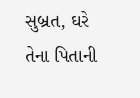સુબ્રત, ઘરે તેના પિતાની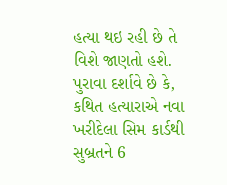હત્યા થઇ રહી છે તે વિશે જાણતો હશે. પુરાવા દર્શાવે છે કે, કથિત હત્યારાએ નવા ખરીદેલા સિમ કાર્ડથી સુબ્રતને 6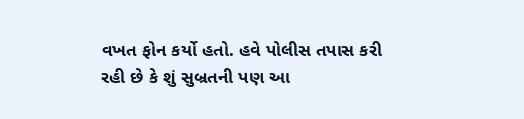વખત ફોન કર્યો હતો. હવે પોલીસ તપાસ કરી રહી છે કે શું સુબ્રતની પણ આ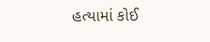હત્યામાં કોઈ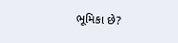ભૂમિકા છે?